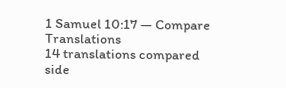1 Samuel 10:17 — Compare Translations
14 translations compared side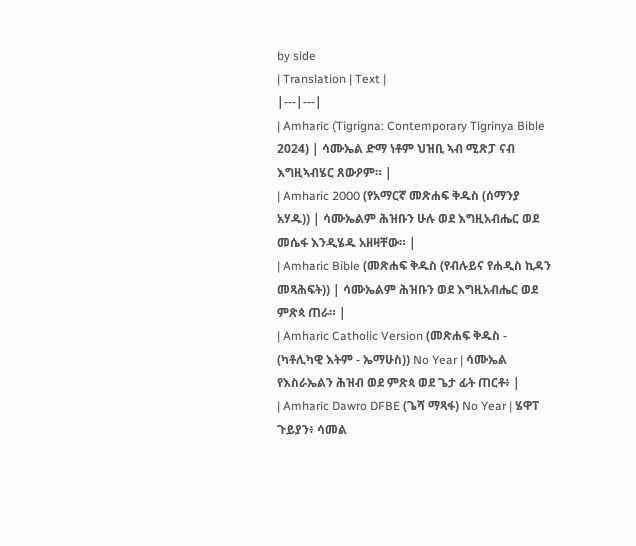by side
| Translation | Text |
|---|---|
| Amharic (Tigrigna: Contemporary Tigrinya Bible 2024) | ሳሙኤል ድማ ነቶም ህዝቢ ኣብ ሚጽፓ ናብ እግዚኣብሄር ጸውዖም። |
| Amharic 2000 (የአማርኛ መጽሐፍ ቅዱስ (ሰማንያ አሃዱ)) | ሳሙኤልም ሕዝቡን ሁሉ ወደ እግዚአብሔር ወደ መሴፋ እንዲሄዱ አዘዛቸው። |
| Amharic Bible (መጽሐፍ ቅዱስ (የብሉይና የሐዲስ ኪዳን መጻሕፍት)) | ሳሙኤልም ሕዝቡን ወደ እግዚአብሔር ወደ ምጽጳ ጠራ። |
| Amharic Catholic Version (መጽሐፍ ቅዱስ - (ካቶሊካዊ እትም - ኤማሁስ)) No Year | ሳሙኤል የእስራኤልን ሕዝብ ወደ ምጽጳ ወደ ጌታ ፊት ጠርቶ፥ |
| Amharic Dawro DFBE (ጌሻ ማጻፋ) No Year | ሄዋፐ ጉይያን፥ ሳመል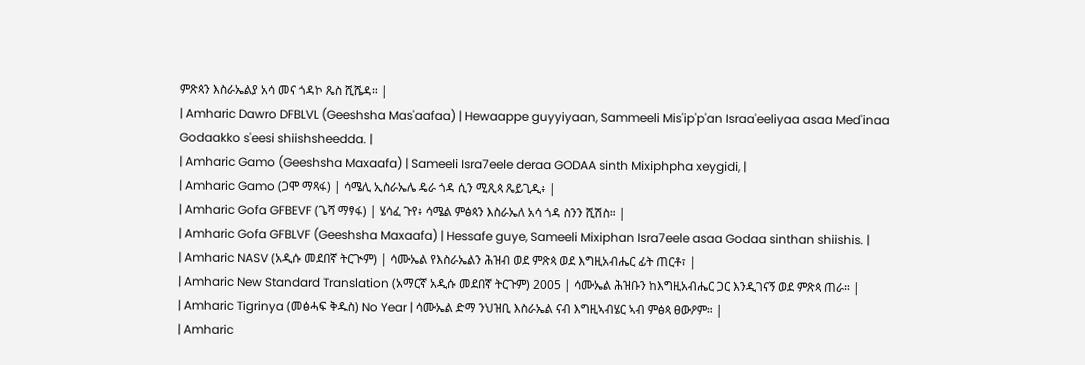ምጽጳን እስራኤልያ አሳ መና ጎዳኮ ጼስ ሺሼዳ። |
| Amharic Dawro DFBLVL (Geeshsha Mas'aafaa) | Hewaappe guyyiyaan, Sammeeli Mis'ip'p'an Israa'eeliyaa asaa Med'inaa Godaakko s'eesi shiishsheedda. |
| Amharic Gamo (Geeshsha Maxaafa) | Sameeli Isra7eele deraa GODAA sinth Mixiphpha xeygidi, |
| Amharic Gamo (ጋሞ ማጻፋ) | ሳሜሊ ኢስራኤሌ ዴራ ጎዳ ሲን ሚጺጳ ጼይጊዲ፥ |
| Amharic Gofa GFBEVF (ጌሻ ማፃፋ) | ሄሳፈ ጉየ፥ ሳሜል ምፅጳን እስራኤለ አሳ ጎዳ ስንን ሺሽስ። |
| Amharic Gofa GFBLVF (Geeshsha Maxaafa) | Hessafe guye, Sameeli Mixiphan Isra7eele asaa Godaa sinthan shiishis. |
| Amharic NASV (አዲሱ መደበኛ ትርጒም) | ሳሙኤል የእስራኤልን ሕዝብ ወደ ምጽጳ ወደ እግዚአብሔር ፊት ጠርቶ፣ |
| Amharic New Standard Translation (አማርኛ አዲሱ መደበኛ ትርጉም) 2005 | ሳሙኤል ሕዝቡን ከእግዚአብሔር ጋር እንዲገናኝ ወደ ምጽጳ ጠራ። |
| Amharic Tigrinya (መፅሓፍ ቅዱስ) No Year | ሳሙኤል ድማ ንህዝቢ እስራኤል ናብ እግዚኣብሄር ኣብ ምፅጳ ፀውዖም። |
| Amharic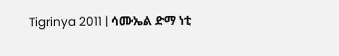Tigrinya 2011 | ሳሙኤል ድማ ነቲ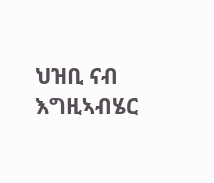ህዝቢ ናብ እግዚኣብሄር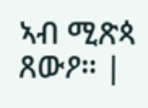ኣብ ሚጽጳ ጸውዖ። |